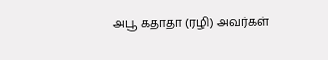அபூ கதாதா (ரழி) அவர்கள்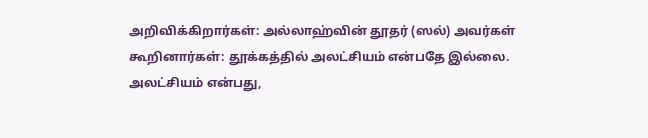அறிவிக்கிறார்கள்: அல்லாஹ்வின் தூதர் (ஸல்) அவர்கள் கூறினார்கள்: தூக்கத்தில் அலட்சியம் என்பதே இல்லை. அலட்சியம் என்பது,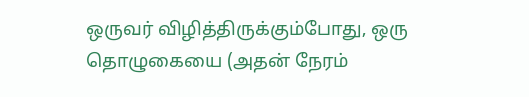ஒருவர் விழித்திருக்கும்போது, ஒரு தொழுகையை (அதன் நேரம்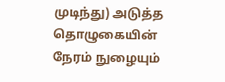முடிந்து) அடுத்த தொழுகையின் நேரம் நுழையும்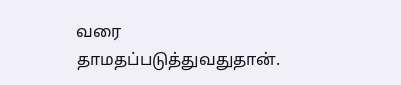வரை தாமதப்படுத்துவதுதான்.